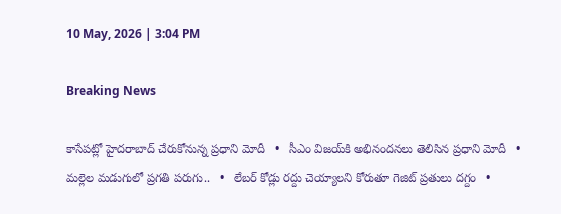10 May, 2026 | 3:04 PM

Breaking News

కాసేపట్లో హైదరాబాద్ చేరుకోనున్న ప్రధాని మోదీ   •   సీఎం విజయ్‌కి అభినందనలు తెలిసిన ప్రధాని మోదీ   •   మల్లెల మడుగులో ప్రగతి పరుగు..   •   లేబర్ కోడ్లు రద్దు చెయ్యాలని కోరుతూ గెజిట్ ప్రతులు దగ్దం   •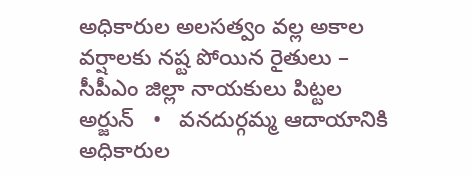అధికారుల అలసత్వం వల్ల అకాల వర్షాలకు నష్ట పోయిన రైతులు – సీపీఎం జిల్లా నాయకులు పిట్టల అర్జున్   •   వనదుర్గమ్మ ఆదాయానికి అధికారుల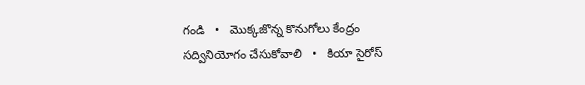గండి   •   మొక్కజొన్న కొనుగోలు కేంద్రం సద్వినియోగం చేసుకోవాలి   •   కియా సైరోస్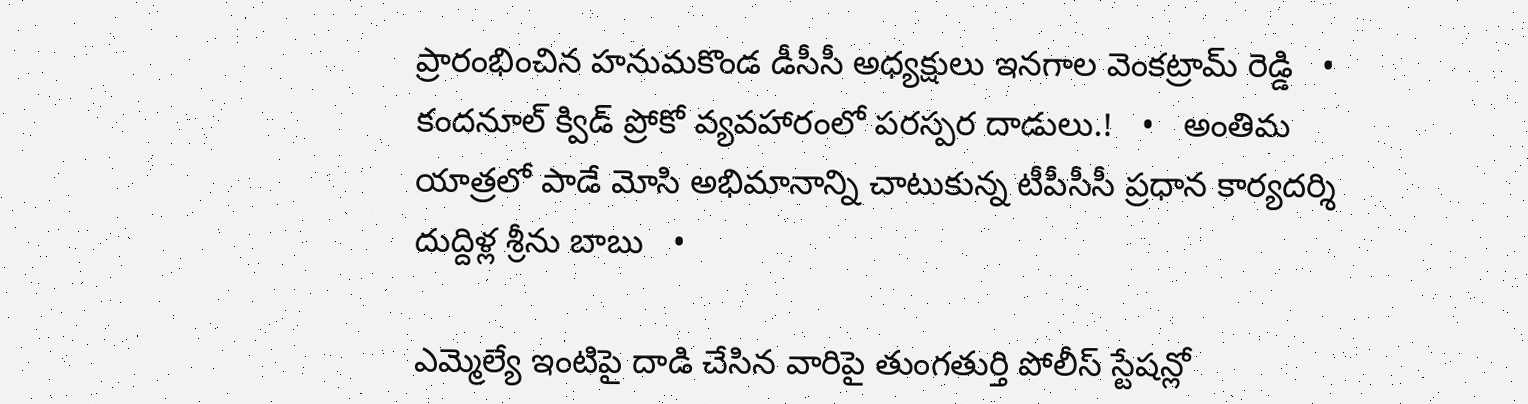ప్రారంభించిన హనుమకొండ డీసీసీ అధ్యక్షులు ఇనగాల వెంకట్రామ్ రెడ్డి   •   కందనూల్ క్విడ్ ప్రోకో వ్యవహారంలో పరస్పర దాడులు.!   •   అంతిమ యాత్రలో పాడే మోసి అభిమానాన్ని చాటుకున్న టీపీసీసీ ప్రధాన కార్యదర్శి దుద్దిళ్ల శ్రీను బాబు   •

ఎమ్మెల్యే ఇంటిపై దాడి చేసిన వారిపై తుంగతుర్తి పోలీస్ స్టేషన్లో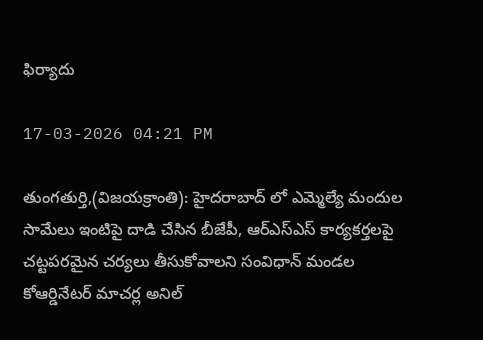ఫిర్యాదు

17-03-2026 04:21 PM

తుంగతుర్తి,(విజయక్రాంతి): హైదరాబాద్ లో ఎమ్మెల్యే మందుల సామేలు ఇంటిపై దాడి చేసిన బీజేపీ, ఆర్ఎస్ఎస్ కార్యకర్తలపై చట్టపరమైన చర్యలు తీసుకోవాలని సంవిధాన్ మండల కోఆర్డినేటర్ మాచర్ల అనిల్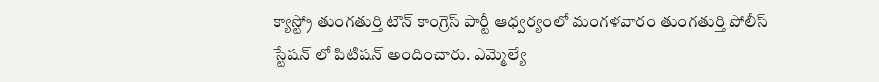క్యాస్ట్రో తుంగతుర్తి టౌన్ కాంగ్రెస్ పార్టీ ఆధ్వర్యంలో మంగళవారం తుంగతుర్తి పోలీస్ స్టేషన్ లో పిటిషన్ అందించారు. ఎమ్మెల్యే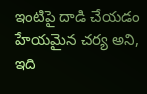ఇంటిపై దాడి చేయడం హేయమైన చర్య అని, ఇది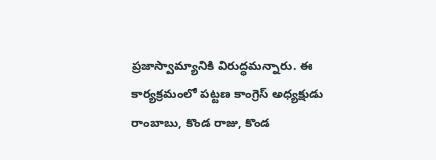ప్రజాస్వామ్యానికి విరుద్ధమన్నారు. ఈ కార్యక్రమంలో పట్టణ కాంగ్రెస్ అధ్యక్షుడు రాంబాబు, కొండ రాజు, కొండ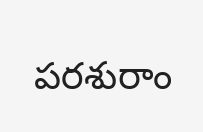పరశురాం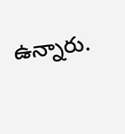ఉన్నారు.